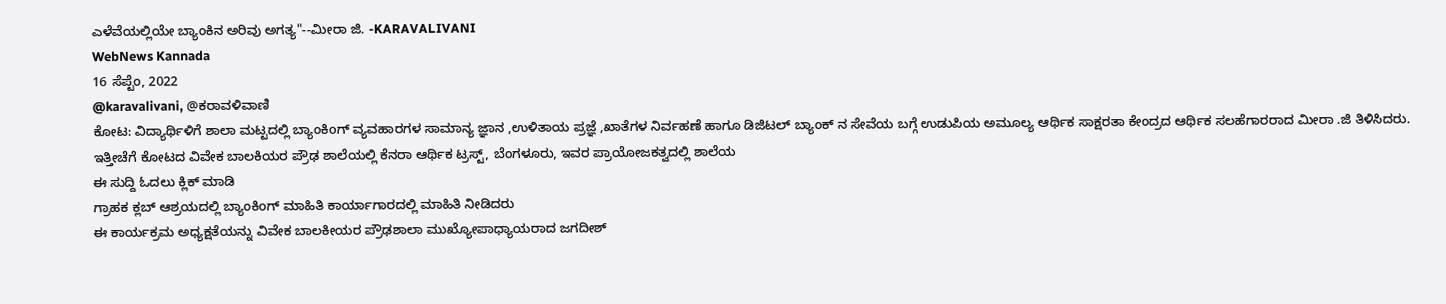ಎಳೆವೆಯಲ್ಲಿಯೇ ಬ್ಯಾಂಕಿನ ಅರಿವು ಅಗತ್ಯ"--ಮೀರಾ ಜಿ. -KARAVALIVANI
WebNews Kannada
16 ಸೆಪ್ಟೆಂ, 2022
@karavalivani, @ಕರಾವಳಿವಾಣಿ
ಕೋಟ: ವಿದ್ಯಾರ್ಥಿಳಿಗೆ ಶಾಲಾ ಮಟ್ಟದಲ್ಲಿ ಬ್ಯಾಂಕಿoಗ್ ವ್ಯವಹಾರಗಳ ಸಾಮಾನ್ಯ ಜ್ಞಾನ ,ಉಳಿತಾಯ ಪ್ರಜ್ಞೆ ,ಖಾತೆಗಳ ನಿರ್ವಹಣೆ ಹಾಗೂ ಡಿಜಿಟಲ್ ಬ್ಯಾಂಕ್ ನ ಸೇವೆಯ ಬಗ್ಗೆ ಉಡುಪಿಯ ಅಮೂಲ್ಯ ಆರ್ಥಿಕ ಸಾಕ್ಷರತಾ ಕೇಂದ್ರದ ಆರ್ಥಿಕ ಸಲಹೆಗಾರರಾದ ಮೀರಾ .ಜಿ ತಿಳಿಸಿದರು.
ಇತ್ತೀಚೆಗೆ ಕೋಟದ ವಿವೇಕ ಬಾಲಕಿಯರ ಪ್ರೌಢ ಶಾಲೆಯಲ್ಲಿ ಕೆನರಾ ಆರ್ಥಿಕ ಟ್ರಸ್ಟ್, ಬೆಂಗಳೂರು, ಇವರ ಪ್ರಾಯೋಜಕತ್ವದಲ್ಲಿ ಶಾಲೆಯ
ಈ ಸುದ್ದಿ ಓದಲು ಕ್ಲಿಕ್ ಮಾಡಿ
ಗ್ರಾಹಕ ಕ್ಲಬ್ ಆಶ್ರಯದಲ್ಲಿ ಬ್ಯಾಂಕಿoಗ್ ಮಾಹಿತಿ ಕಾರ್ಯಾಗಾರದಲ್ಲಿ ಮಾಹಿತಿ ನೀಡಿದರು
ಈ ಕಾರ್ಯಕ್ರಮ ಅಧ್ಯಕ್ಷತೆಯನ್ನು ವಿವೇಕ ಬಾಲಕೀಯರ ಪ್ರೌಢಶಾಲಾ ಮುಖ್ಯೋಪಾಧ್ಯಾಯರಾದ ಜಗದೀಶ್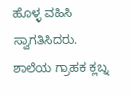ಹೊಳ್ಳ ವಹಿಸಿ ಸ್ವಾಗತಿಸಿದರು. ಶಾಲೆಯ ಗ್ರಾಹಕ ಕ್ಲಬ್ನ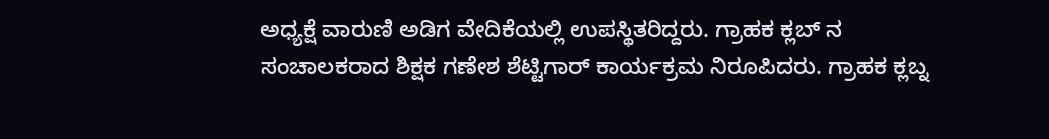ಅಧ್ಯಕ್ಷೆ ವಾರುಣಿ ಅಡಿಗ ವೇದಿಕೆಯಲ್ಲಿ ಉಪಸ್ಥಿತರಿದ್ದರು. ಗ್ರಾಹಕ ಕ್ಲಬ್ ನ ಸಂಚಾಲಕರಾದ ಶಿಕ್ಷಕ ಗಣೇಶ ಶೆಟ್ಟಿಗಾರ್ ಕಾರ್ಯಕ್ರಮ ನಿರೂಪಿದರು. ಗ್ರಾಹಕ ಕ್ಲಬ್ನ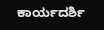ಕಾರ್ಯದರ್ಶಿ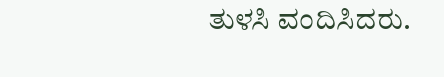ತುಳಸಿ ವಂದಿಸಿದರು.